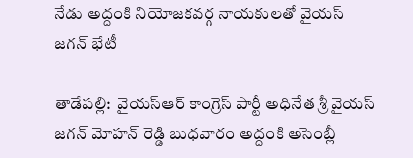నేడు అద్దంకి నియోజకవర్గ నాయకులతో వైయ‌స్‌ జగన్‌ భేటీ

తాడేప‌ల్లి:  వైయ‌స్ఆర్ కాంగ్రెస్ పార్టీ అధినేత శ్రీ వైయ‌స్ జగన్ మోహ‌న్ రెడ్డి బుధవారం అద్దంకి అసెంబ్లీ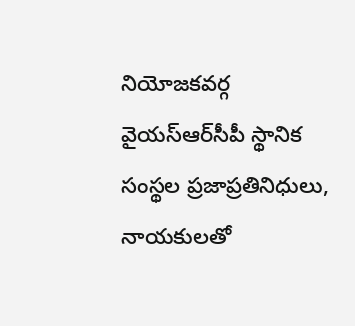నియోజకవర్గ వైయ‌స్ఆర్‌సీపీ స్థానిక సంస్థల ప్రజాప్రతినిధులు, నాయకులతో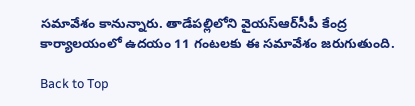సమావేశం కానున్నారు. తాడేపల్లిలోని వైయ‌స్ఆర్‌సీపీ కేంద్ర కార్యాలయంలో ఉదయం 11 గంటలకు ఈ సమావేశం జరుగుతుంది.

Back to Top